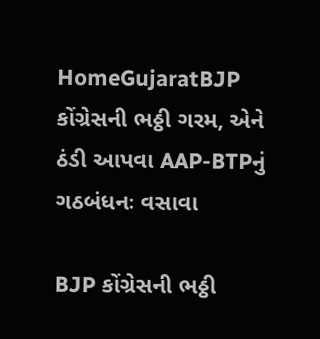HomeGujaratBJP કોંગ્રેસની ભઠ્ઠી ગરમ, એને ઠંડી આપવા AAP-BTPનું ગઠબંધનઃ વસાવા

BJP કોંગ્રેસની ભઠ્ઠી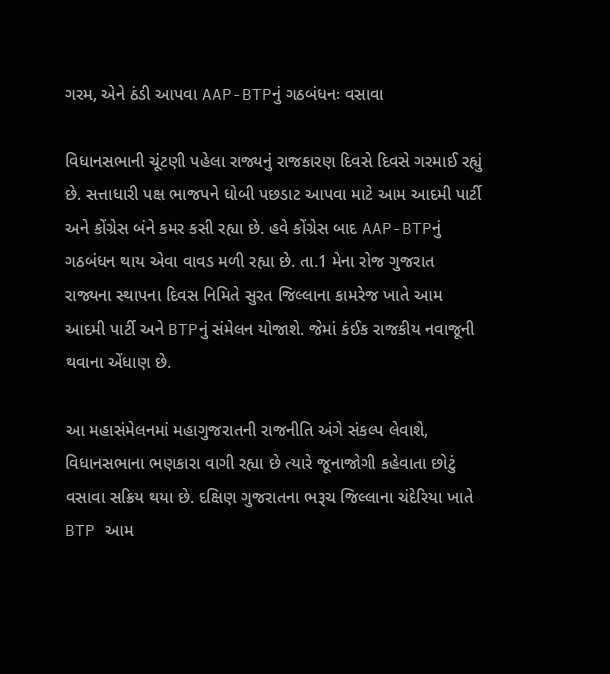ગરમ, એને ઠંડી આપવા AAP-BTPનું ગઠબંધનઃ વસાવા

વિધાનસભાની ચૂંટણી પહેલા રાજ્યનું રાજકારણ દિવસે દિવસે ગરમાઈ રહ્યું છે. સત્તાધારી પક્ષ ભાજપને ધોબી પછડાટ આપવા માટે આમ આદમી પાર્ટી અને કોંગ્રેસ બંને કમર કસી રહ્યા છે. હવે કોંગ્રેસ બાદ AAP-BTPનું ગઠબંધન થાય એવા વાવડ મળી રહ્યા છે. તા.1 મેના રોજ ગુજરાત રાજ્યના સ્થાપના દિવસ નિમિતે સુરત જિલ્લાના કામરેજ ખાતે આમ આદમી પાર્ટી અને BTPનું સંમેલન યોજાશે. જેમાં કંઈક રાજકીય નવાજૂની થવાના એંધાણ છે.

આ મહાસંમેલનમાં મહાગુજરાતની રાજનીતિ અંગે સંકલ્પ લેવાશે, વિધાનસભાના ભણકારા વાગી રહ્યા છે ત્યારે જૂનાજોગી કહેવાતા છોટું વસાવા સક્રિય થયા છે. દક્ષિણ ગુજરાતના ભરૂચ જિલ્લાના ચંદેરિયા ખાતે BTP આમ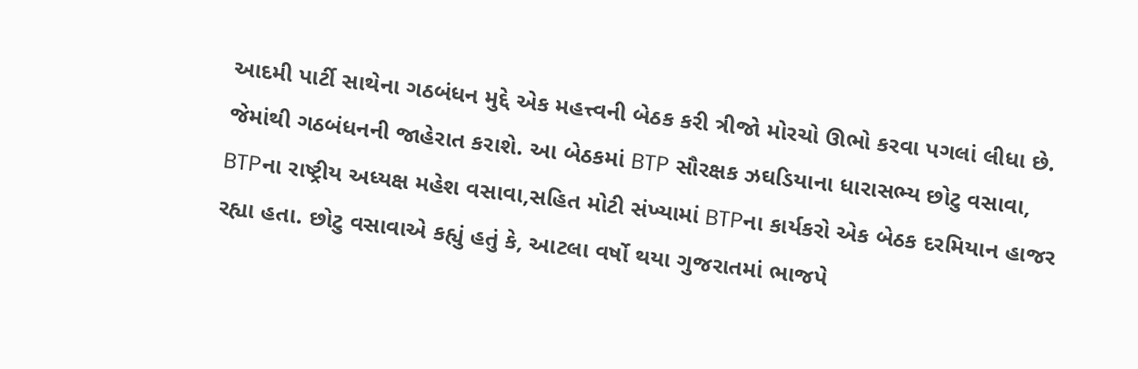આદમી પાર્ટી સાથેના ગઠબંધન મુદ્દે એક મહત્ત્વની બેઠક કરી ત્રીજો મોરચો ઊભો કરવા પગલાં લીધા છે. જેમાંથી ગઠબંધનની જાહેરાત કરાશે. આ બેઠકમાં BTP સૌરક્ષક ઝઘડિયાના ધારાસભ્ય છોટુ વસાવા, BTPના રાષ્ટ્રીય અધ્યક્ષ મહેશ વસાવા,સહિત મોટી સંખ્યામાં BTPના કાર્યકરો એક બેઠક દરમિયાન હાજર રહ્યા હતા. છોટુ વસાવાએ કહ્યું હતું કે, આટલા વર્ષો થયા ગુજરાતમાં ભાજપે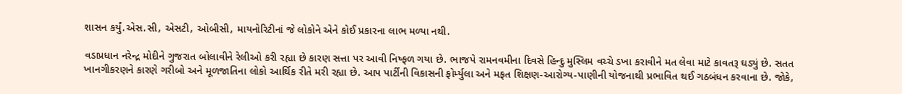શાસન કર્યું.એસ.સી, એસટી, ઓબીસી, માયનોરિટીનાં જે લોકોને એને કોઈ પ્રકારના લાભ મળ્યા નથી.

વડાપ્રધાન નરેન્દ્ર મોદીને ગુજરાત બોલાવીને રેલીઓ કરી રહ્યા છે કારણ સત્તા પર આવી નિષ્ફળ ગયા છે. ભાજપે રામનવમીના દિવસે હિન્દુ મુસ્લિમ વચ્ચે ડખા કરાવીને મત લેવા માટે કાવતરૂ ઘડ્યું છે. સતત ખાનગીકરણને કારણે ગરીબો અને મૂળજાતિના લોકો આર્થિક રીતે મરી રહ્યા છે. આપ પાર્ટીની વિકાસની ફોર્મ્યુલા અને મફત શિક્ષણ-આરોગ્ય-પાણીની યોજનાથી પ્રભાવિત થઈ ગઠબંધન કરવાના છે. જોકે,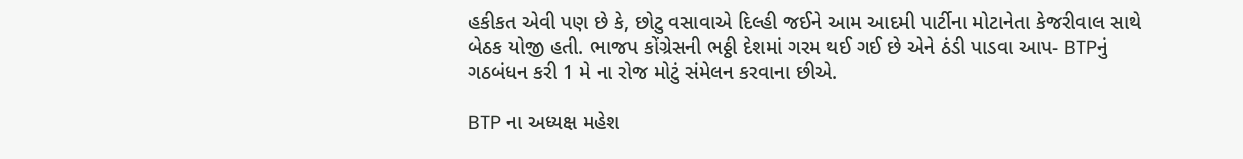હકીકત એવી પણ છે કે, છોટુ વસાવાએ દિલ્હી જઈને આમ આદમી પાર્ટીના મોટાનેતા કેજરીવાલ સાથે બેઠક યોજી હતી. ભાજપ કોંગ્રેસની ભઠ્ઠી દેશમાં ગરમ થઈ ગઈ છે એને ઠંડી પાડવા આપ- BTPનું ગઠબંધન કરી 1 મે ના રોજ મોટું સંમેલન કરવાના છીએ.

BTP ના અધ્યક્ષ મહેશ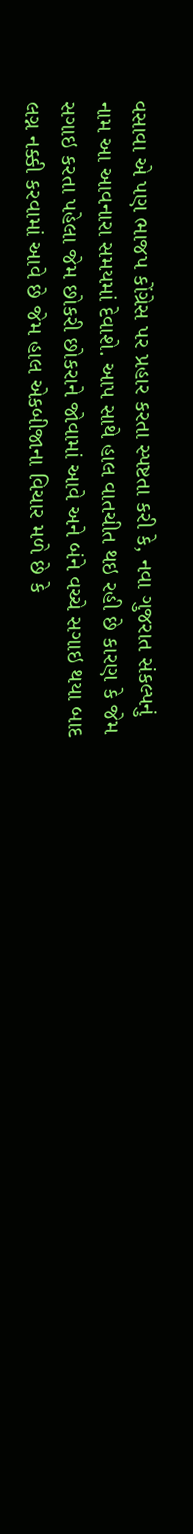વસાવા એ પણ ભાજપ કોંગ્રેસ પર પ્રહાર કરતા સ્પષ્ટતા કરી કે, નવા ગુજરાત સંકલ્પનું નામ આ આવનારા સમયમાં દેવાશે. આપ સાથે હાલ વાતચીત થઇ રહી છે કારણ કે જેમ સગાઇ કરતા પહેલા જેમ છોકરી છોકરાને જોવામાં આવે અને બંને વચ્ચે સગાઇ થયા બાદ લગ્ન નક્કી કરવામાં આવે છે જેમ હાલ એકબીજાના વિચાર મળે છે કે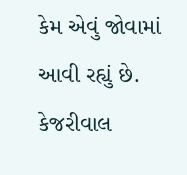કેમ એવું જોવામાં આવી રહ્યું છે. કેજરીવાલ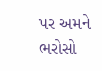પર અમને ભરોસો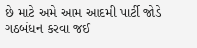છે માટે અમે આમ આદમી પાર્ટી જોડે ગઠબંધન કરવા જઈ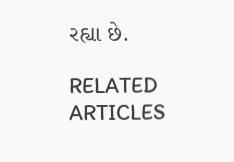રહ્યા છે.

RELATED ARTICLES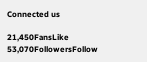Connected us

21,450FansLike
53,070FollowersFollow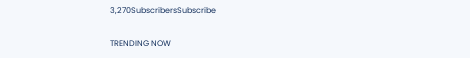3,270SubscribersSubscribe

TRENDING NOW